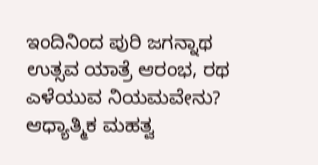ಇಂದಿನಿಂದ ಪುರಿ ಜಗನ್ನಾಥ ಉತ್ಸವ ಯಾತ್ರೆ ಆರಂಭ, ರಥ ಎಳೆಯುವ ನಿಯಮವೇನು? ಆಧ್ಯಾತ್ಮಿಕ ಮಹತ್ವ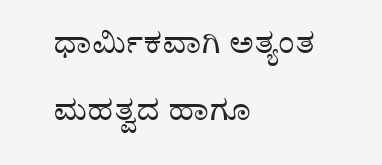ಧಾರ್ಮಿಕವಾಗಿ ಅತ್ಯಂತ ಮಹತ್ವದ ಹಾಗೂ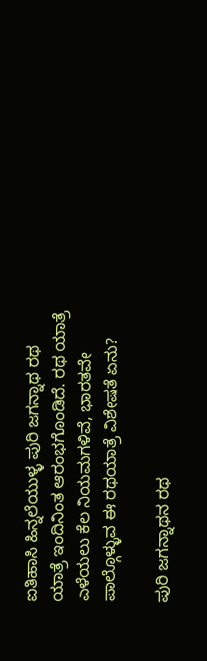ಐತಿಹಾಸಿ ಹಿನ್ನಲೆಯುಳ್ಳ ಪುರಿ ಜಗನ್ನಾಥ ರಥ ಯಾತ್ರೆ ಇಂದಿನಿಂತ ಆರಂಭಗೊಂಡಿದೆ. ರಥ ಯಾತ್ರೆ ಎಳೆಯಲು ಕೆಲ ನಿಯಮಗಳಿವೆ, ಭಾರತವೇ ಪಾಲ್ಗೊಳ್ಳುವ ಈ ರಥಯಾತ್ರೆ ವಿಶೇಷತೆ ಏನು?

ಪುರಿ ಜಗನ್ನಾಥನ ರಥ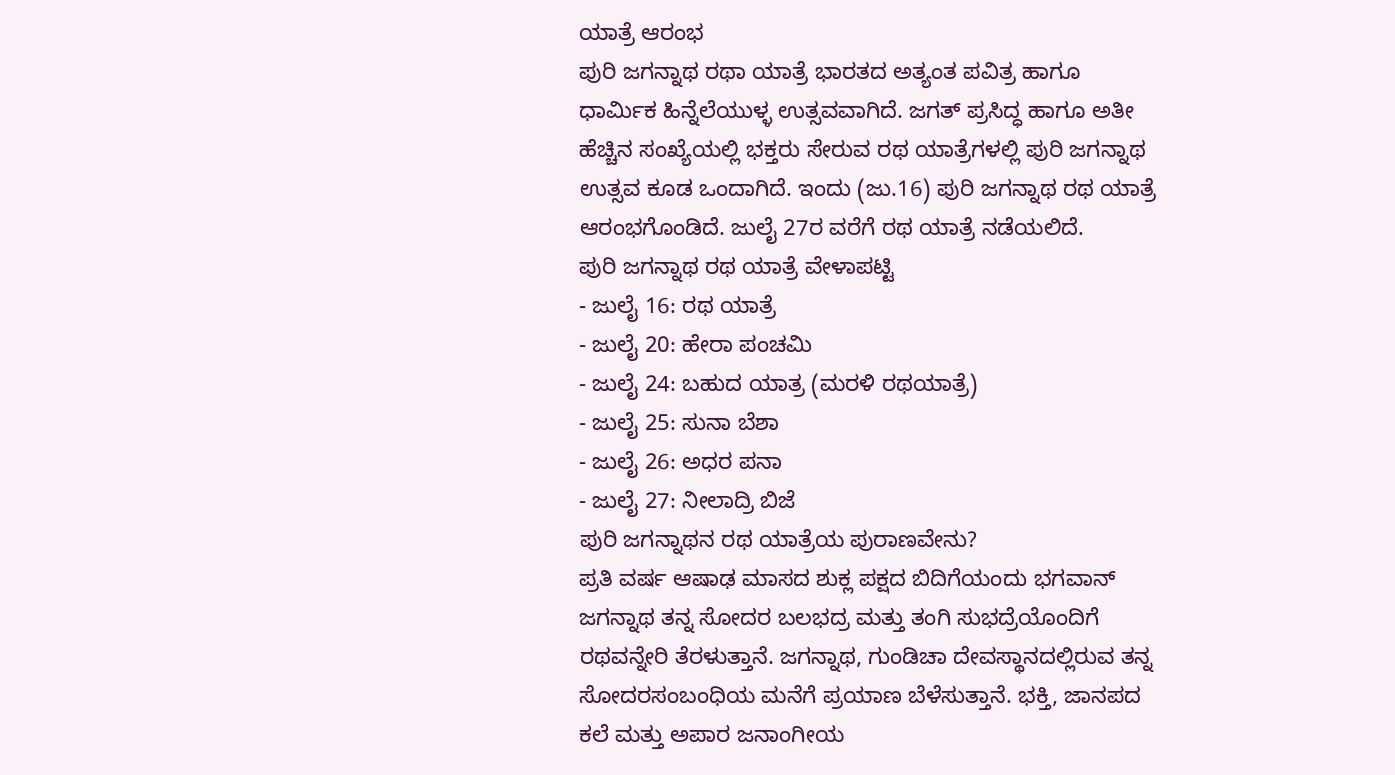ಯಾತ್ರೆ ಆರಂಭ
ಪುರಿ ಜಗನ್ನಾಥ ರಥಾ ಯಾತ್ರೆ ಭಾರತದ ಅತ್ಯಂತ ಪವಿತ್ರ ಹಾಗೂ ಧಾರ್ಮಿಕ ಹಿನ್ನೆಲೆಯುಳ್ಳ ಉತ್ಸವವಾಗಿದೆ. ಜಗತ್ ಪ್ರಸಿದ್ಧ ಹಾಗೂ ಅತೀ ಹೆಚ್ಚಿನ ಸಂಖ್ಯೆಯಲ್ಲಿ ಭಕ್ತರು ಸೇರುವ ರಥ ಯಾತ್ರೆಗಳಲ್ಲಿ ಪುರಿ ಜಗನ್ನಾಥ ಉತ್ಸವ ಕೂಡ ಒಂದಾಗಿದೆ. ಇಂದು (ಜು.16) ಪುರಿ ಜಗನ್ನಾಥ ರಥ ಯಾತ್ರೆ ಆರಂಭಗೊಂಡಿದೆ. ಜುಲೈ 27ರ ವರೆಗೆ ರಥ ಯಾತ್ರೆ ನಡೆಯಲಿದೆ.
ಪುರಿ ಜಗನ್ನಾಥ ರಥ ಯಾತ್ರೆ ವೇಳಾಪಟ್ಟಿ
- ಜುಲೈ 16: ರಥ ಯಾತ್ರೆ
- ಜುಲೈ 20: ಹೇರಾ ಪಂಚಮಿ
- ಜುಲೈ 24: ಬಹುದ ಯಾತ್ರ (ಮರಳಿ ರಥಯಾತ್ರೆ)
- ಜುಲೈ 25: ಸುನಾ ಬೆಶಾ
- ಜುಲೈ 26: ಅಧರ ಪನಾ
- ಜುಲೈ 27: ನೀಲಾದ್ರಿ ಬಿಜೆ
ಪುರಿ ಜಗನ್ನಾಥನ ರಥ ಯಾತ್ರೆಯ ಪುರಾಣವೇನು?
ಪ್ರತಿ ವರ್ಷ ಆಷಾಢ ಮಾಸದ ಶುಕ್ಲ ಪಕ್ಷದ ಬಿದಿಗೆಯಂದು ಭಗವಾನ್ ಜಗನ್ನಾಥ ತನ್ನ ಸೋದರ ಬಲಭದ್ರ ಮತ್ತು ತಂಗಿ ಸುಭದ್ರೆಯೊಂದಿಗೆ ರಥವನ್ನೇರಿ ತೆರಳುತ್ತಾನೆ. ಜಗನ್ನಾಥ, ಗುಂಡಿಚಾ ದೇವಸ್ಥಾನದಲ್ಲಿರುವ ತನ್ನ ಸೋದರಸಂಬಂಧಿಯ ಮನೆಗೆ ಪ್ರಯಾಣ ಬೆಳೆಸುತ್ತಾನೆ. ಭಕ್ತಿ, ಜಾನಪದ ಕಲೆ ಮತ್ತು ಅಪಾರ ಜನಾಂಗೀಯ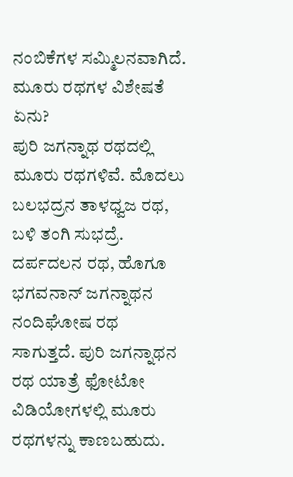ನಂಬಿಕೆಗಳ ಸಮ್ಮಿಲನವಾಗಿದೆ.
ಮೂರು ರಥಗಳ ವಿಶೇಷತೆ ಏನು?
ಪುರಿ ಜಗನ್ನಾಥ ರಥದಲ್ಲಿ ಮೂರು ರಥಗಳಿವೆ. ಮೊದಲು ಬಲಭದ್ರನ ತಾಳಧ್ವಜ ರಥ, ಬಳಿ ತಂಗಿ ಸುಭದ್ರೆ. ದರ್ಪದಲನ ರಥ, ಹೊಗೂ ಭಗವನಾನ್ ಜಗನ್ನಾಥನ ನಂದಿಘೋಷ ರಥ ಸಾಗುತ್ತದೆ. ಪುರಿ ಜಗನ್ನಾಥನ ರಥ ಯಾತ್ರೆ ಫೋಟೋ ವಿಡಿಯೋಗಳಲ್ಲಿ ಮೂರು ರಥಗಳನ್ನು ಕಾಣಬಹುದು.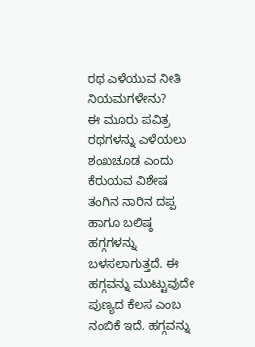ರಥ ಎಳೆಯುವ ನೀತಿ ನಿಯಮಗಳೇನು?
ಈ ಮೂರು ಪವಿತ್ರ ರಥಗಳನ್ನು ಎಳೆಯಲು ಶಂಖಚೂಡ ಎಂದು ಕೆರುಯವ ವಿಶೇಷ ತಂಗಿನ ನಾರಿನ ದಪ್ಪ ಹಾಗೂ ಬಲಿಷ್ಠ ಹಗ್ಗಗಳನ್ನು ಬಳಸಲಾಗುತ್ತದೆ. ಈ ಹಗ್ಗವನ್ನು ಮುಟ್ಟುವುದೇ ಪುಣ್ಯದ ಕೆಲಸ ಎಂಬ ನಂಬಿಕೆ ಇದೆ. ಹಗ್ಗವನ್ನು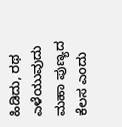ಹಿಡಿದು, ರಥ ಎಳೆಯುವುದು ಮಹಾ ಪುಣ್ಯದ ಕೆಲಸ ಎಂದು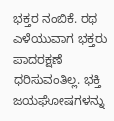ಭಕ್ತರ ನಂಬಿಕೆ. ರಥ ಎಳೆಯುವಾಗ ಭಕ್ತರು ಪಾದರಕ್ಷಣೆ ಧರಿಸುವಂತಿಲ್ಲ. ಭಕ್ತಿ ಜಯಘೋಷಗಳನ್ನು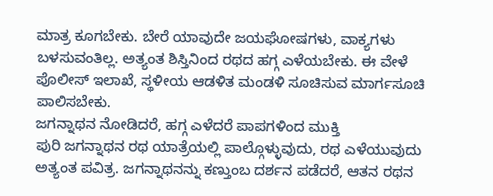ಮಾತ್ರ ಕೂಗಬೇಕು. ಬೇರೆ ಯಾವುದೇ ಜಯಘೋಷಗಳು, ವಾಕ್ಯಗಳು ಬಳಸುವಂತಿಲ್ಲ. ಅತ್ಯಂತ ಶಿಸ್ತಿನಿಂದ ರಥದ ಹಗ್ಗ ಎಳೆಯಬೇಕು. ಈ ವೇಳೆ ಪೊಲೀಸ್ ಇಲಾಖೆ, ಸ್ಥಳೀಯ ಆಡಳಿತ ಮಂಡಳಿ ಸೂಚಿಸುವ ಮಾರ್ಗಸೂಚಿ ಪಾಲಿಸಬೇಕು.
ಜಗನ್ನಾಥನ ನೋಡಿದರೆ, ಹಗ್ಗ ಎಳೆದರೆ ಪಾಪಗಳಿಂದ ಮುಕ್ತಿ
ಪುರಿ ಜಗನ್ನಾಥನ ರಥ ಯಾತ್ರೆಯಲ್ಲಿ ಪಾಲ್ಗೊಳ್ಳುವುದು, ರಥ ಎಳೆಯುವುದು ಅತ್ಯಂತ ಪವಿತ್ರ. ಜಗನ್ನಾಥನನ್ನು ಕಣ್ತುಂಬ ದರ್ಶನ ಪಡೆದರೆ, ಆತನ ರಥನ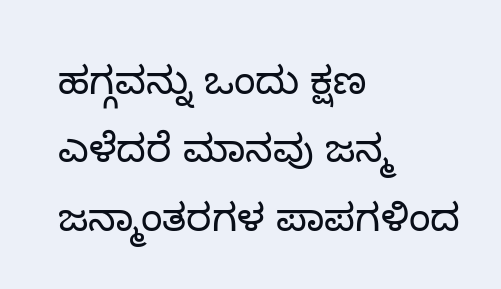ಹಗ್ಗವನ್ನು ಒಂದು ಕ್ಷಣ ಎಳೆದರೆ ಮಾನವು ಜನ್ಮ ಜನ್ಮಾಂತರಗಳ ಪಾಪಗಳಿಂದ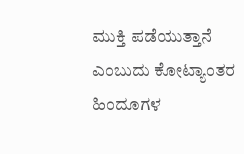ಮುಕ್ತಿ ಪಡೆಯುತ್ತಾನೆ ಎಂಬುದು ಕೋಟ್ಯಾಂತರ ಹಿಂದೂಗಳ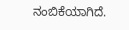ನಂಬಿಕೆಯಾಗಿದೆ.